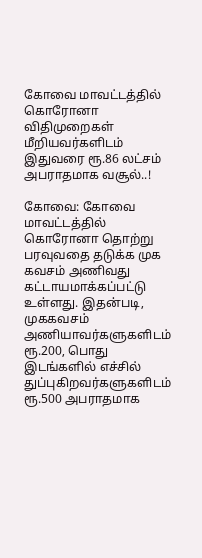கோவை மாவட்டத்தில் கொரோனா விதிமுறைகள் மீறியவர்களிடம் இதுவரை ரூ.86 லட்சம் அபராதமாக வசூல்..!

கோவை: கோவை மாவட்டத்தில் கொரோனா தொற்று பரவுவதை தடுக்க முக கவசம் அணிவது கட்டாயமாக்கப்பட்டு உள்ளது. இதன்படி, முககவசம் அணியாவர்களுகளிடம் ரூ.200, பொது இடங்களில் எச்சில் துப்புகிறவர்களுகளிடம் ரூ.500 அபராதமாக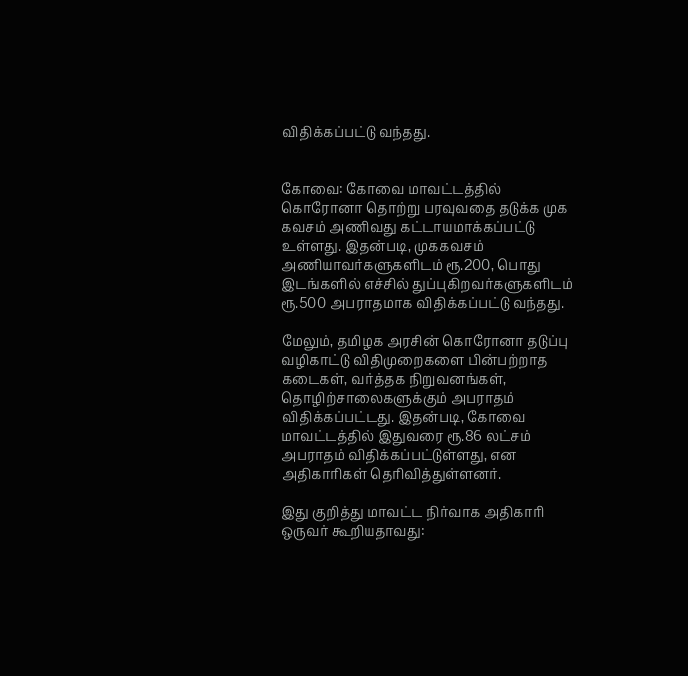விதிக்கப்பட்டு வந்தது.


கோவை: கோவை மாவட்டத்தில் கொரோனா தொற்று பரவுவதை தடுக்க முக கவசம் அணிவது கட்டாயமாக்கப்பட்டு உள்ளது. இதன்படி, முககவசம் அணியாவர்களுகளிடம் ரூ.200, பொது இடங்களில் எச்சில் துப்புகிறவர்களுகளிடம் ரூ.500 அபராதமாக விதிக்கப்பட்டு வந்தது.

மேலும், தமிழக அரசின் கொரோனா தடுப்பு வழிகாட்டு விதிமுறைகளை பின்பற்றாத கடைகள், வர்த்தக நிறுவனங்கள், தொழிற்சாலைகளுக்கும் அபராதம் விதிக்கப்பட்டது. இதன்படி, கோவை மாவட்டத்தில் இதுவரை ரூ.86 லட்சம் அபராதம் விதிக்கப்பட்டுள்ளது, என அதிகாரிகள் தெரிவித்துள்ளனர்.

இது குறித்து மாவட்ட நிர்வாக அதிகாரி ஒருவர் கூறியதாவது: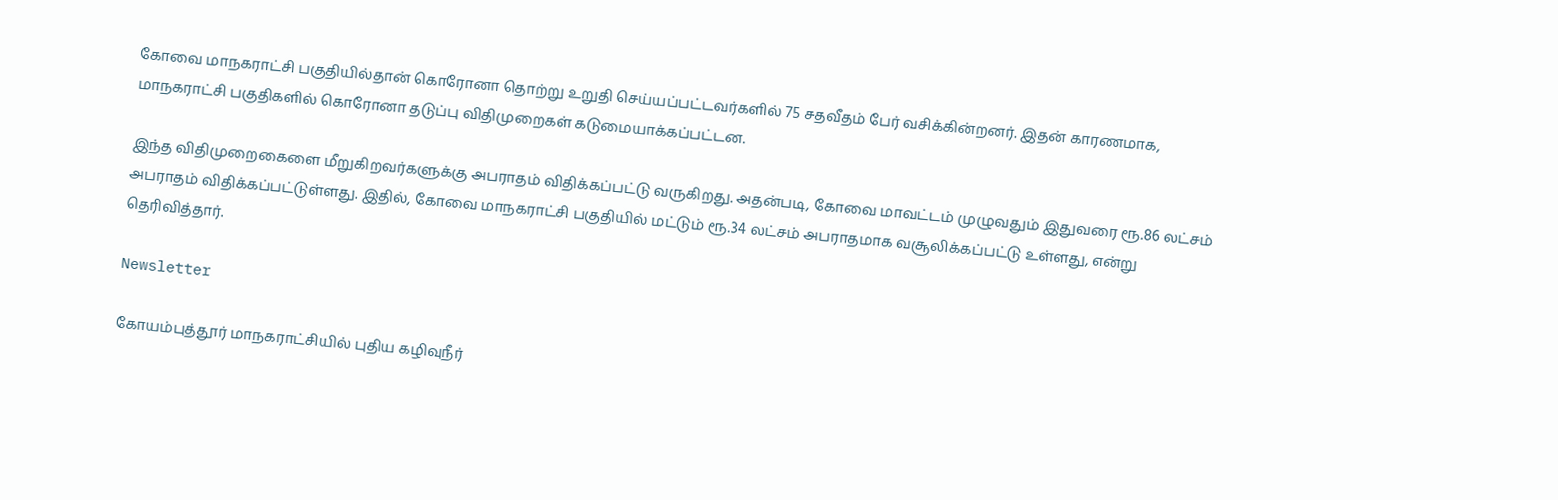கோவை மாநகராட்சி பகுதியில்தான் கொரோனா தொற்று உறுதி செய்யப்பட்டவர்களில் 75 சதவீதம் பேர் வசிக்கின்றனர். இதன் காரணமாக, மாநகராட்சி பகுதிகளில் கொரோனா தடுப்பு விதிமுறைகள் கடுமையாக்கப்பட்டன.

இந்த விதிமுறைகைளை மீறுகிறவர்களுக்கு அபராதம் விதிக்கப்பட்டு வருகிறது. அதன்படி, கோவை மாவட்டம் முழுவதும் இதுவரை ரூ.86 லட்சம் அபராதம் விதிக்கப்பட்டுள்ளது. இதில், கோவை மாநகராட்சி பகுதியில் மட்டும் ரூ.34 லட்சம் அபராதமாக வசூலிக்கப்பட்டு உள்ளது, என்று தெரிவித்தார்.

Newsletter

கோயம்புத்தூர் மாநகராட்சியில் புதிய கழிவுநீர்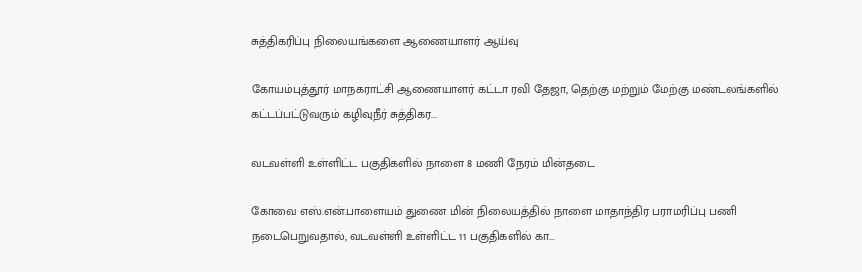சுத்திகரிப்பு நிலையங்களை ஆணையாளர் ஆய்வு

கோயம்புத்தூர் மாநகராட்சி ஆணையாளர் கட்டா ரவி தேஜா, தெற்கு மற்றும் மேற்கு மண்டலங்களில் கட்டப்பட்டுவரும் கழிவுநீர் சுத்திகர...

வடவள்ளி உள்ளிட்ட பகுதிகளில் நாளை 8 மணி நேரம் மின்தடை

கோவை எஸ்.என்.பாளையம் துணை மின் நிலையத்தில் நாளை மாதாந்திர பராமரிப்பு பணி நடைபெறுவதால், வடவள்ளி உள்ளிட்ட 11 பகுதிகளில் கா...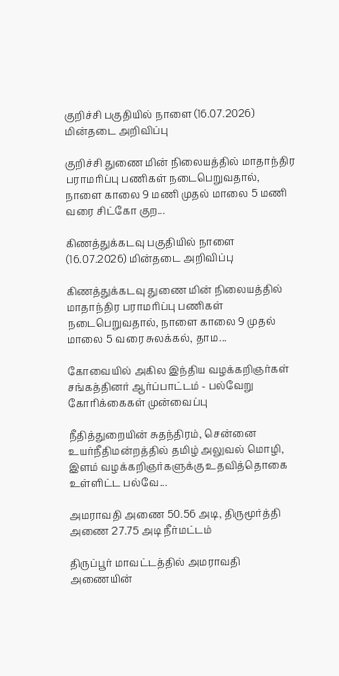குறிச்சி பகுதியில் நாளை (16.07.2026) மின்தடை அறிவிப்பு

குறிச்சி துணை மின் நிலையத்தில் மாதாந்திர பராமரிப்பு பணிகள் நடைபெறுவதால், நாளை காலை 9 மணி முதல் மாலை 5 மணி வரை சிட்கோ குற...

கிணத்துக்கடவு பகுதியில் நாளை (16.07.2026) மின்தடை அறிவிப்பு

கிணத்துக்கடவு துணை மின் நிலையத்தில் மாதாந்திர பராமரிப்பு பணிகள் நடைபெறுவதால், நாளை காலை 9 முதல் மாலை 5 வரை சுலக்கல், தாம...

கோவையில் அகில இந்திய வழக்கறிஞர்கள் சங்கத்தினர் ஆர்ப்பாட்டம் - பல்வேறு கோரிக்கைகள் முன்வைப்பு

நீதித்துறையின் சுதந்திரம், சென்னை உயர்நீதிமன்றத்தில் தமிழ் அலுவல் மொழி, இளம் வழக்கறிஞர்களுக்கு உதவித்தொகை உள்ளிட்ட பல்வே...

அமராவதி அணை 50.56 அடி, திருமூர்த்தி அணை 27.75 அடி நீர்மட்டம்

திருப்பூர் மாவட்டத்தில் அமராவதி அணையின்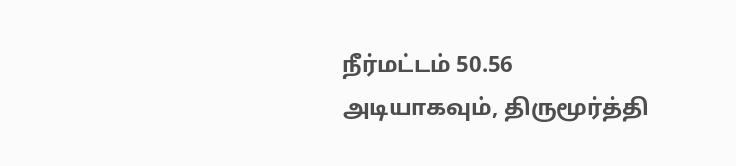நீர்மட்டம் 50.56 அடியாகவும், திருமூர்த்தி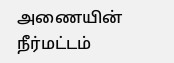அணையின் நீர்மட்டம்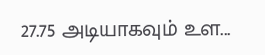27.75 அடியாகவும் உள...